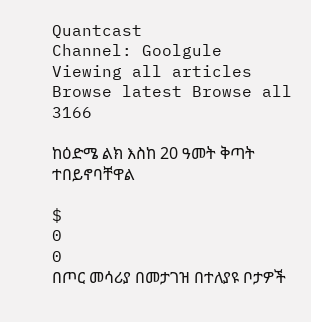Quantcast
Channel: Goolgule
Viewing all articles
Browse latest Browse all 3166

ከዕድሜ ልክ እስከ 20 ዓመት ቅጣት ተበይኖባቸዋል

$
0
0
በጦር መሳሪያ በመታገዝ በተለያዩ ቦታዎች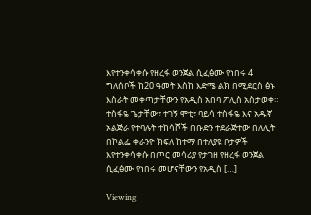እየተንቀሳቀሱ የዘረፋ ወንጀል ሲፈፅሙ የነበሩ 4 ግለሰቦች ከ20 ዓመት እስከ እድሜ ልክ በሚደርስ ፅኑ እስራት መቀጣታቸውን የአዲስ አበባ ፖሊስ አስታወቀ። ተስፋዬ ጌታቸው፣ ተገኝ ሞቲ፣ ባይሳ ተስፋዬ እና አዱኛ ኦልጅራ የተባሉት ተከሳሾች በቡድን ተደራጅተው በለሊት በኮልፌ ቀራንዮ ክፍለ ከተማ በተለያዩ ቦታዎች እየተንቀሳቀሱ በጦር መሳሪያ የታገዘ የዘረፋ ወንጀል ሲፈፅሙ የነበሩ መሆናቸውን የአዲስ […]

Viewing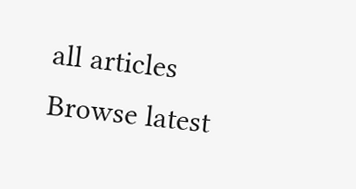all articles
Browse latest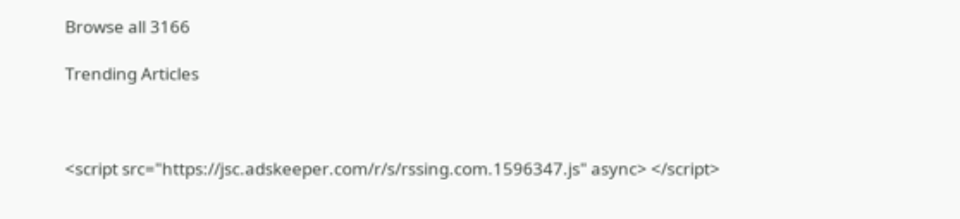Browse all 3166

Trending Articles



<script src="https://jsc.adskeeper.com/r/s/rssing.com.1596347.js" async> </script>